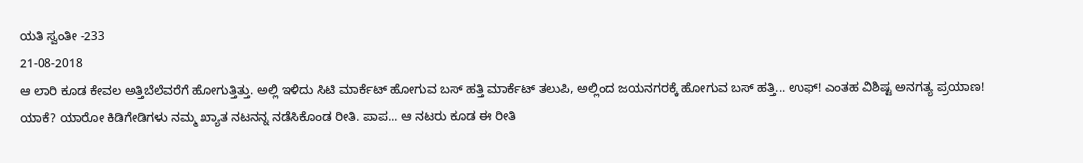ಯತಿ ಸ್ವಂತೀ -233
21-08-2018
ಆ ಲಾರಿ ಕೂಡ ಕೇವಲ ಅತ್ತಿಬೆಲೆವರೆಗೆ ಹೋಗುತ್ತಿತ್ತು. ಅಲ್ಲಿ ಇಳಿದು ಸಿಟಿ ಮಾರ್ಕೆಟ್ ಹೋಗುವ ಬಸ್ ಹತ್ತಿ ಮಾರ್ಕೆಟ್ ತಲುಪಿ, ಅಲ್ಲಿಂದ ಜಯನಗರಕ್ಕೆ ಹೋಗುವ ಬಸ್ ಹತ್ತಿ... ಉಫ್! ಎಂತಹ ವಿಶಿಷ್ಟ ಅನಗತ್ಯ ಪ್ರಯಾಣ!
ಯಾಕೆ? ಯಾರೋ ಕಿಡಿಗೇಡಿಗಳು ನಮ್ಮ ಖ್ಯಾತ ನಟನನ್ನ ನಡೆಸಿಕೊಂಡ ರೀತಿ. ಪಾಪ... ಆ ನಟರು ಕೂಡ ಈ ರೀತಿ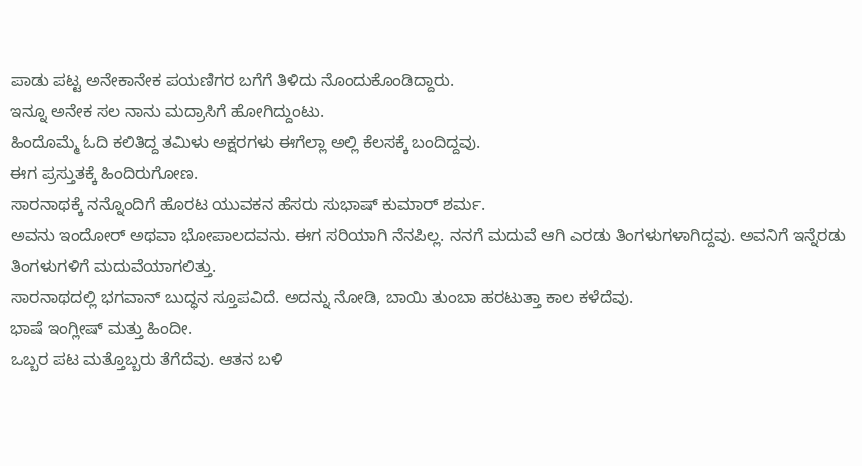ಪಾಡು ಪಟ್ಟ ಅನೇಕಾನೇಕ ಪಯಣಿಗರ ಬಗೆಗೆ ತಿಳಿದು ನೊಂದುಕೊಂಡಿದ್ದಾರು.
ಇನ್ನೂ ಅನೇಕ ಸಲ ನಾನು ಮದ್ರಾಸಿಗೆ ಹೋಗಿದ್ದುಂಟು.
ಹಿಂದೊಮ್ಮೆ ಓದಿ ಕಲಿತಿದ್ದ ತಮಿಳು ಅಕ್ಷರಗಳು ಈಗೆಲ್ಲಾ ಅಲ್ಲಿ ಕೆಲಸಕ್ಕೆ ಬಂದಿದ್ದವು.
ಈಗ ಪ್ರಸ್ತುತಕ್ಕೆ ಹಿಂದಿರುಗೋಣ.
ಸಾರನಾಥಕ್ಕೆ ನನ್ನೊಂದಿಗೆ ಹೊರಟ ಯುವಕನ ಹೆಸರು ಸುಭಾಷ್ ಕುಮಾರ್ ಶರ್ಮ.
ಅವನು ಇಂದೋರ್ ಅಥವಾ ಭೋಪಾಲದವನು. ಈಗ ಸರಿಯಾಗಿ ನೆನಪಿಲ್ಲ. ನನಗೆ ಮದುವೆ ಆಗಿ ಎರಡು ತಿಂಗಳುಗಳಾಗಿದ್ದವು. ಅವನಿಗೆ ಇನ್ನೆರಡು ತಿಂಗಳುಗಳಿಗೆ ಮದುವೆಯಾಗಲಿತ್ತು.
ಸಾರನಾಥದಲ್ಲಿ ಭಗವಾನ್ ಬುದ್ಧನ ಸ್ತೂಪವಿದೆ. ಅದನ್ನು ನೋಡಿ, ಬಾಯಿ ತುಂಬಾ ಹರಟುತ್ತಾ ಕಾಲ ಕಳೆದೆವು.
ಭಾಷೆ ಇಂಗ್ಲೀಷ್ ಮತ್ತು ಹಿಂದೀ.
ಒಬ್ಬರ ಪಟ ಮತ್ತೊಬ್ಬರು ತೆಗೆದೆವು. ಆತನ ಬಳಿ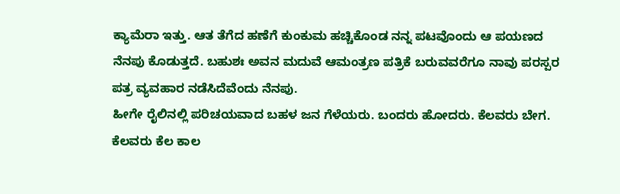ಕ್ಯಾಮೆರಾ ಇತ್ತು. ಆತ ತೆಗೆದ ಹಣೆಗೆ ಕುಂಕುಮ ಹಚ್ಚಿಕೊಂಡ ನನ್ನ ಪಟವೊಂದು ಆ ಪಯಣದ ನೆನಪು ಕೊಡುತ್ತದೆ. ಬಹುಶಃ ಅವನ ಮದುವೆ ಆಮಂತ್ರಣ ಪತ್ರಿಕೆ ಬರುವವರೆಗೂ ನಾವು ಪರಸ್ಪರ ಪತ್ರ ವ್ಯವಹಾರ ನಡೆಸಿದೆವೆಂದು ನೆನಪು.
ಹೀಗೇ ರೈಲಿನಲ್ಲಿ ಪರಿಚಯವಾದ ಬಹಳ ಜನ ಗೆಳೆಯರು. ಬಂದರು ಹೋದರು. ಕೆಲವರು ಬೇಗ. ಕೆಲವರು ಕೆಲ ಕಾಲ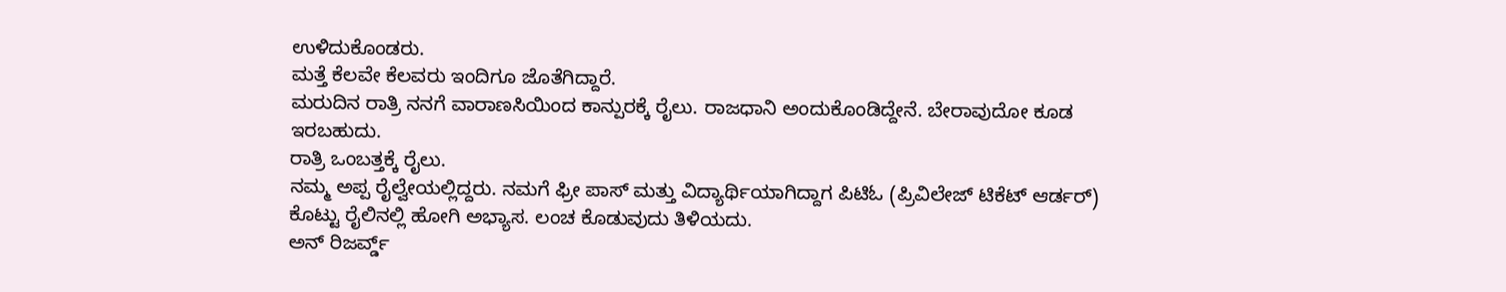ಉಳಿದುಕೊಂಡರು.
ಮತ್ತೆ ಕೆಲವೇ ಕೆಲವರು ಇಂದಿಗೂ ಜೊತೆಗಿದ್ದಾರೆ.
ಮರುದಿನ ರಾತ್ರಿ ನನಗೆ ವಾರಾಣಸಿಯಿಂದ ಕಾನ್ಪುರಕ್ಕೆ ರೈಲು. ರಾಜಧಾನಿ ಅಂದುಕೊಂಡಿದ್ದೇನೆ. ಬೇರಾವುದೋ ಕೂಡ ಇರಬಹುದು.
ರಾತ್ರಿ ಒಂಬತ್ತಕ್ಕೆ ರೈಲು.
ನಮ್ಮ ಅಪ್ಪ ರೈಲ್ವೇಯಲ್ಲಿದ್ದರು. ನಮಗೆ ಫ್ರೀ ಪಾಸ್ ಮತ್ತು ವಿದ್ಯಾರ್ಥಿಯಾಗಿದ್ದಾಗ ಪಿಟಿಓ (ಪ್ರಿವಿಲೇಜ್ ಟಿಕೆಟ್ ಆರ್ಡರ್) ಕೊಟ್ಟು ರೈಲಿನಲ್ಲಿ ಹೋಗಿ ಅಭ್ಯಾಸ. ಲಂಚ ಕೊಡುವುದು ತಿಳಿಯದು.
ಅನ್ ರಿಜರ್ವ್ಡ್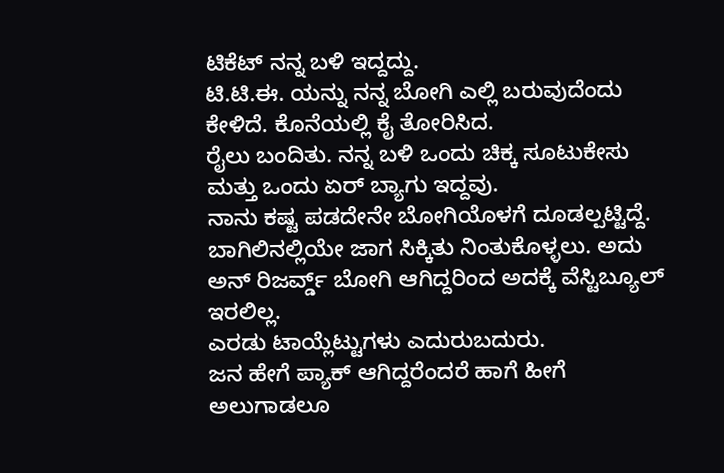ಟಿಕೆಟ್ ನನ್ನ ಬಳಿ ಇದ್ದದ್ದು.
ಟಿ.ಟಿ.ಈ. ಯನ್ನು ನನ್ನ ಬೋಗಿ ಎಲ್ಲಿ ಬರುವುದೆಂದು ಕೇಳಿದೆ. ಕೊನೆಯಲ್ಲಿ ಕೈ ತೋರಿಸಿದ.
ರೈಲು ಬಂದಿತು. ನನ್ನ ಬಳಿ ಒಂದು ಚಿಕ್ಕ ಸೂಟುಕೇಸು ಮತ್ತು ಒಂದು ಏರ್ ಬ್ಯಾಗು ಇದ್ದವು.
ನಾನು ಕಷ್ಟ ಪಡದೇನೇ ಬೋಗಿಯೊಳಗೆ ದೂಡಲ್ಪಟ್ಟಿದ್ದೆ.
ಬಾಗಿಲಿನಲ್ಲಿಯೇ ಜಾಗ ಸಿಕ್ಕಿತು ನಿಂತುಕೊಳ್ಳಲು. ಅದು ಅನ್ ರಿಜರ್ವ್ಡ್ ಬೋಗಿ ಆಗಿದ್ದರಿಂದ ಅದಕ್ಕೆ ವೆಸ್ಟಿಬ್ಯೂಲ್ ಇರಲಿಲ್ಲ.
ಎರಡು ಟಾಯ್ಲೆಟ್ಟುಗಳು ಎದುರುಬದುರು.
ಜನ ಹೇಗೆ ಪ್ಯಾಕ್ ಆಗಿದ್ದರೆಂದರೆ ಹಾಗೆ ಹೀಗೆ ಅಲುಗಾಡಲೂ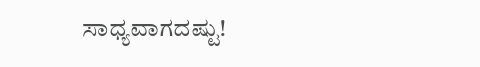ಸಾಧ್ಯವಾಗದಷ್ಟು!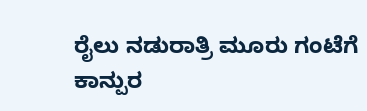ರೈಲು ನಡುರಾತ್ರಿ ಮೂರು ಗಂಟೆಗೆ ಕಾನ್ಪುರ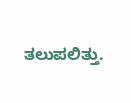ತಲುಪಲಿತ್ತು.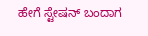ಹೇಗೆ ಸ್ಟೇಷನ್ ಬಂದಾಗ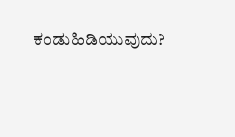ಕಂಡುಹಿಡಿಯುವುದು?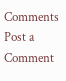Comments
Post a Comment